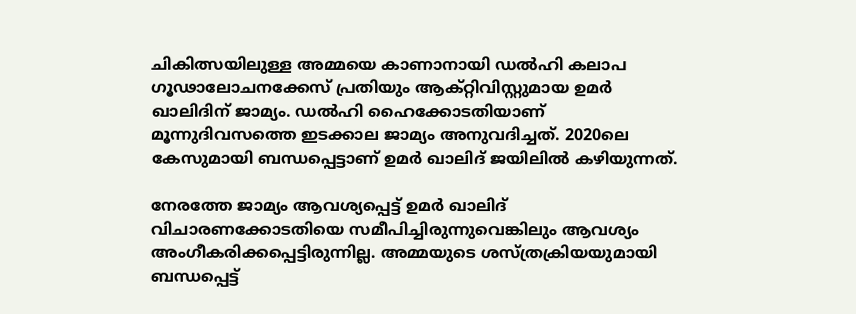ചികിത്സയിലുള്ള അമ്മയെ കാണാനായി ഡല്‍ഹി കലാപ ഗൂഢാലോചനക്കേസ് പ്രതിയും ആക്റ്റിവിസ്റ്റുമായ ഉമര്‍ ഖാലിദിന് ജാമ്യം. ഡല്‍ഹി ഹൈക്കോടതിയാണ് മൂന്നുദിവസത്തെ ഇടക്കാല ജാമ്യം അനുവദിച്ചത്. 2020ലെ കേസുമായി ബന്ധപ്പെട്ടാണ് ഉമര്‍ ഖാലിദ് ജയിലില്‍ കഴിയുന്നത്.

നേരത്തേ ജാമ്യം ആവശ്യപ്പെട്ട് ഉമര്‍ ഖാലിദ് വിചാരണക്കോടതിയെ സമീപിച്ചിരുന്നുവെങ്കിലും ആവശ്യം അംഗീകരിക്കപ്പെട്ടിരുന്നില്ല. അമ്മയുടെ ശസ്ത്രക്രിയയുമായി ബന്ധപ്പെട്ട്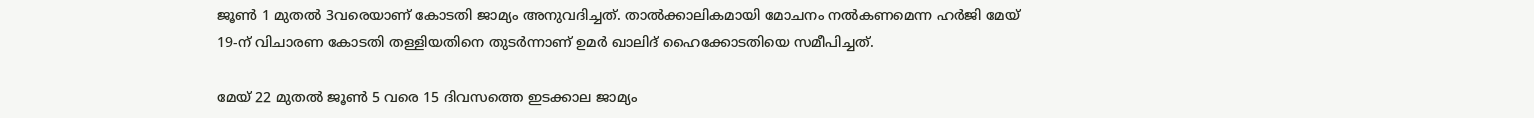ജൂണ്‍ 1 മുതല്‍ 3വരെയാണ് കോടതി ജാമ്യം അനുവദിച്ചത്. താൽക്കാലികമായി മോചനം നൽകണമെന്ന ഹർജി മേയ് 19-ന് വിചാരണ കോടതി തള്ളിയതിനെ തുടർന്നാണ് ഉമര്‍ ഖാലിദ് ഹൈക്കോടതിയെ സമീപിച്ചത്.

മേയ് 22 മുതൽ ജൂൺ 5 വരെ 15 ദിവസത്തെ ഇടക്കാല ജാമ്യം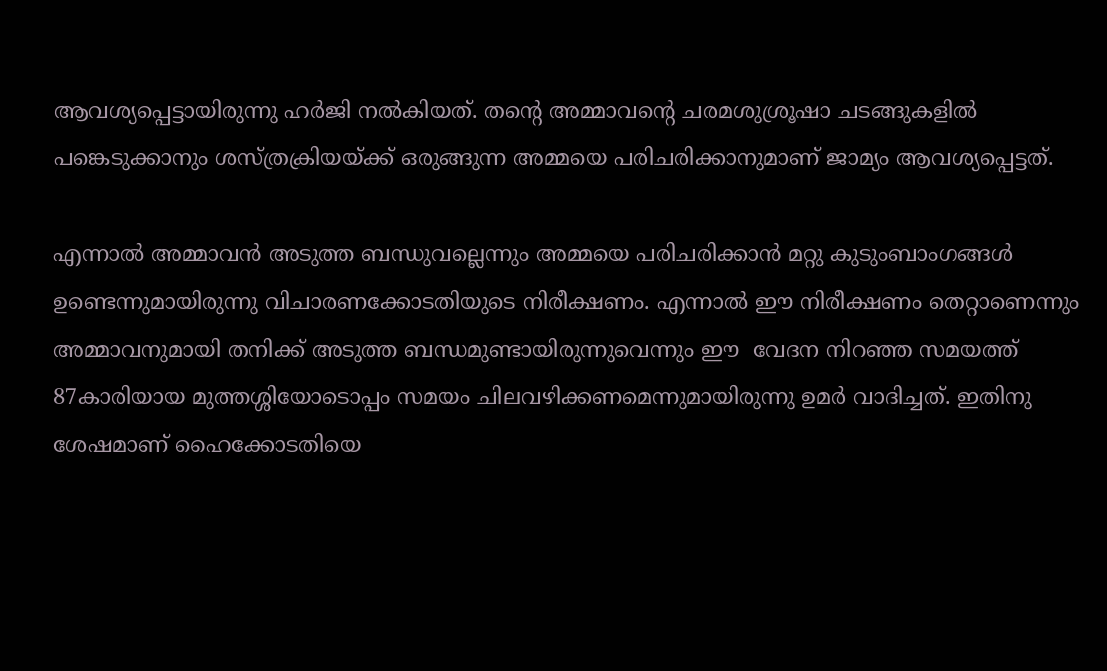ആവശ്യപ്പെട്ടായിരുന്നു ഹര്‍ജി നല്‍കിയത്. തന്റെ അമ്മാവന്റെ ചരമശുശ്രൂഷാ ചടങ്ങുകളിൽ പങ്കെടുക്കാനും ശസ്ത്രക്രിയയ്ക്ക് ഒരുങ്ങുന്ന അമ്മയെ പരിചരിക്കാനുമാണ് ജാമ്യം ആവശ്യപ്പെട്ടത്.

എന്നാല്‍ അമ്മാവന്‍ അടുത്ത ബന്ധുവല്ലെന്നും അമ്മയെ പരിചരിക്കാന്‍ മറ്റു കുടുംബാംഗങ്ങള്‍ ഉണ്ടെന്നുമായിരുന്നു വിചാരണക്കോടതിയുടെ നിരീക്ഷണം. എന്നാല്‍ ഈ നിരീക്ഷണം തെറ്റാണെന്നും അമ്മാവനുമായി തനിക്ക് അടുത്ത ബന്ധമുണ്ടായിരുന്നുവെന്നും ഈ  വേദന നിറഞ്ഞ സമയത്ത് 87കാരിയായ മുത്തശ്ശിയോടൊപ്പം സമയം ചിലവഴിക്കണമെന്നുമായിരുന്നു ഉമര്‍ വാദിച്ചത്. ഇതിനു ശേഷമാണ് ഹൈക്കോടതിയെ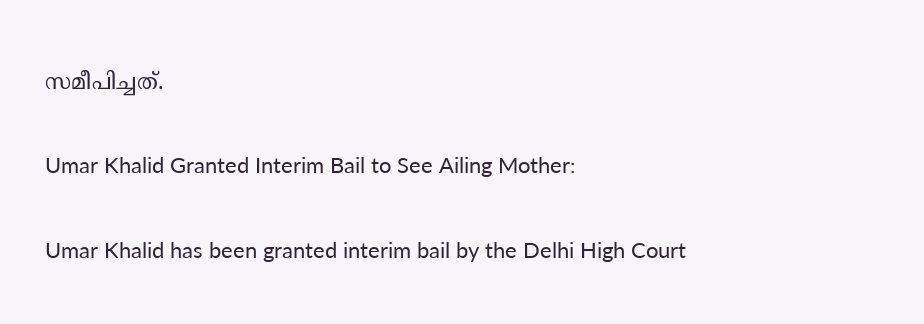സമീപിച്ചത്.

Umar Khalid Granted Interim Bail to See Ailing Mother:

Umar Khalid has been granted interim bail by the Delhi High Court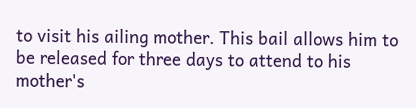to visit his ailing mother. This bail allows him to be released for three days to attend to his mother's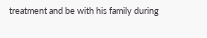treatment and be with his family during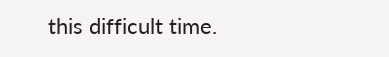this difficult time.